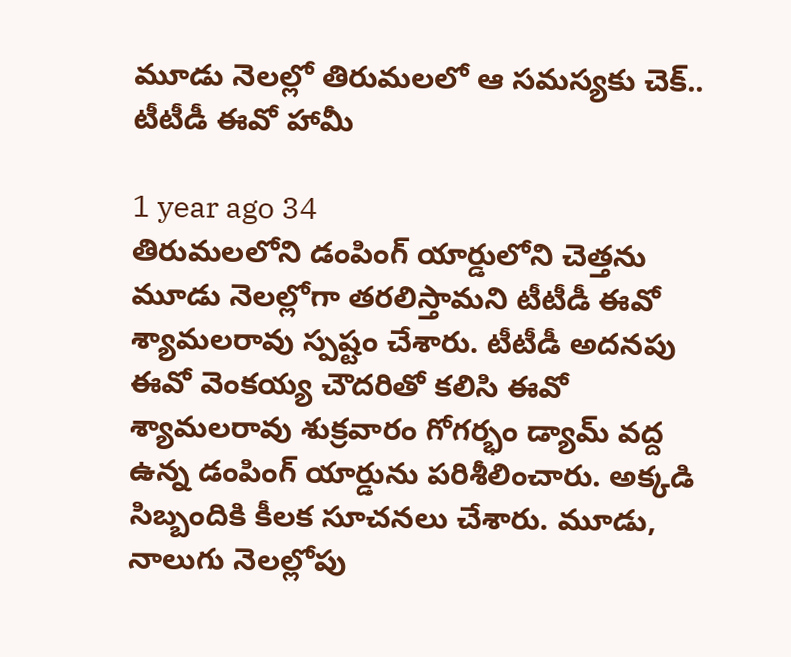మూడు నెలల్లో తిరుమలలో ఆ సమస్యకు చెక్.. టీటీడీ ఈవో హామీ

1 year ago 34
తిరుమలలోని డంపింగ్ యార్డులోని చెత్తను మూడు నెలల్లోగా తరలిస్తామని టీటీడీ ఈవో శ్యామలరావు స్పష్టం చేశారు. టీటీడీ అదనపు ఈవో వెంకయ్య చౌదరితో కలిసి ఈవో శ్యామలరావు శుక్రవారం గోగర్భం డ్యామ్ వద్ద ఉన్న డంపింగ్ యార్డును పరిశీలించారు. అక్కడి సిబ్బందికి కీలక సూచనలు చేశారు. మూడు, నాలుగు నెలల్లోపు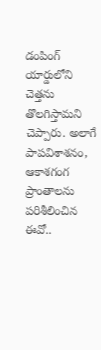డంపింగ్ యార్డులోని చెత్తను తొలగిస్తామని చెప్పారు. అలాగే పాపవిశాశనం, ఆకాశగంగ ప్రాంతాలను పరిశీలించిన ఈవో..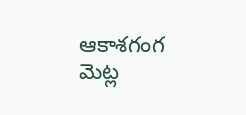ఆకాశగంగ మెట్ల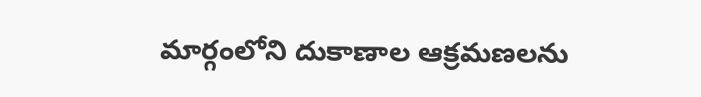మార్గంలోని దుకాణాల ఆక్రమణలను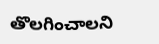తొలగించాలని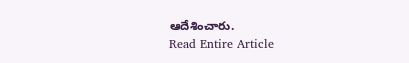ఆదేశించారు.
Read Entire Article